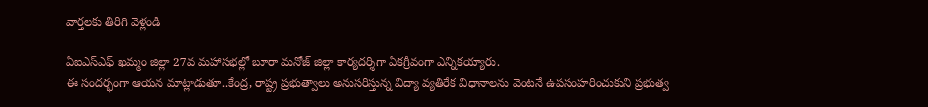వార్తలకు తిరిగి వెళ్లండి

ఏఐఎస్ఎఫ్ ఖమ్మం జిల్లా 27వ మహాసభల్లో బూరా మనోజ్ జిల్లా కార్యదర్శిగా ఏకగ్రీవంగా ఎన్నికయ్యారు.
ఈ సందర్భంగా ఆయన మాట్లాడుతూ..కేంద్ర, రాష్ట్ర ప్రభుత్వాలు అనుసరిస్తున్న విద్యా వ్యతిరేక విధానాలను వెంటనే ఉపసంహరించుకుని ప్రభుత్వ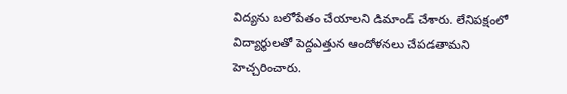విద్యను బలోపేతం చేయాలని డిమాండ్ చేశారు. లేనిపక్షంలో విద్యార్థులతో పెద్దఎత్తున ఆందోళనలు చేపడతామని హెచ్చరించారు.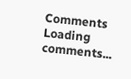Comments
Loading comments...